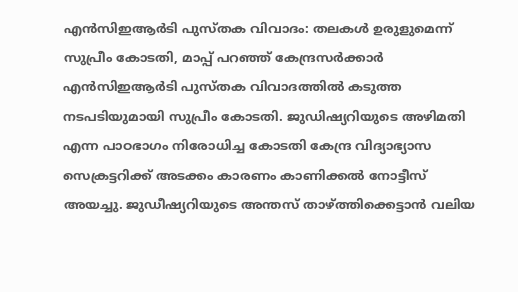എൻസിഇആർടി പുസ്തക വിവാദം: തലകൾ ഉരുളുമെന്ന് സുപ്രീം കോടതി, മാപ്പ് പറഞ്ഞ് കേന്ദ്രസർക്കാർ
എൻസിഇആർടി പുസ്തക വിവാദത്തിൽ കടുത്ത നടപടിയുമായി സുപ്രീം കോടതി. ജുഡിഷ്യറിയുടെ അഴിമതി എന്ന പാഠഭാഗം നിരോധിച്ച കോടതി കേന്ദ്ര വിദ്യാഭ്യാസ സെക്രട്ടറിക്ക് അടക്കം കാരണം കാണിക്കൽ നോട്ടീസ് അയച്ചു. ജുഡീഷ്യറിയുടെ അന്തസ് താഴ്ത്തിക്കെട്ടാൻ വലിയ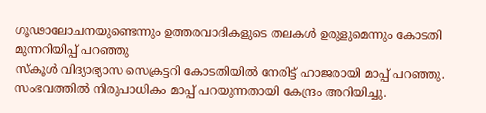ഗൂഢാലോചനയുണ്ടെന്നും ഉത്തരവാദികളുടെ തലകൾ ഉരുളുമെന്നും കോടതി മുന്നറിയിപ്പ് പറഞ്ഞു
സ്കൂൾ വിദ്യാഭ്യാസ സെക്രട്ടറി കോടതിയിൽ നേരിട്ട് ഹാജരായി മാപ്പ് പറഞ്ഞു. സംഭവത്തിൽ നിരുപാധികം മാപ്പ് പറയുന്നതായി കേന്ദ്രം അറിയിച്ചു.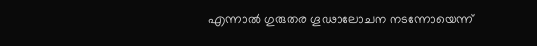എന്നാൽ ഗുരുതര ഗൂഢാലോചന നടന്നോയെന്ന്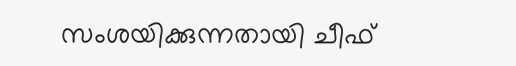സംശയിക്കുന്നതായി ചീഫ്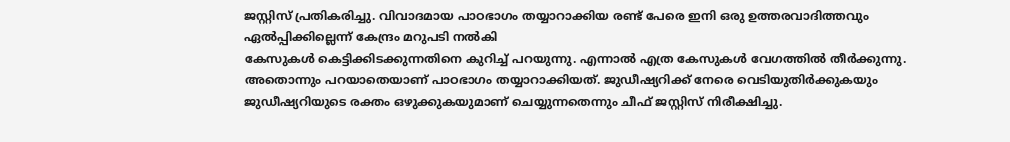ജസ്റ്റിസ് പ്രതികരിച്ചു. വിവാദമായ പാഠഭാഗം തയ്യാറാക്കിയ രണ്ട് പേരെ ഇനി ഒരു ഉത്തരവാദിത്തവും ഏൽപ്പിക്കില്ലെന്ന് കേന്ദ്രം മറുപടി നൽകി
കേസുകൾ കെട്ടിക്കിടക്കുന്നതിനെ കുറിച്ച് പറയുന്നു. എന്നാൽ എത്ര കേസുകൾ വേഗത്തിൽ തീർക്കുന്നു. അതൊന്നും പറയാതെയാണ് പാഠഭാഗം തയ്യാറാക്കിയത്. ജുഡീഷ്യറിക്ക് നേരെ വെടിയുതിർക്കുകയും ജുഡീഷ്യറിയുടെ രക്തം ഒഴുക്കുകയുമാണ് ചെയ്യുന്നതെന്നും ചീഫ് ജസ്റ്റിസ് നിരീക്ഷിച്ചു.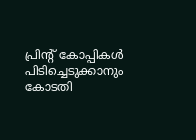പ്രിന്റ് കോപ്പികൾ പിടിച്ചെടുക്കാനും കോടതി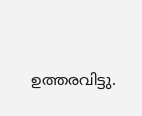ഉത്തരവിട്ടു.